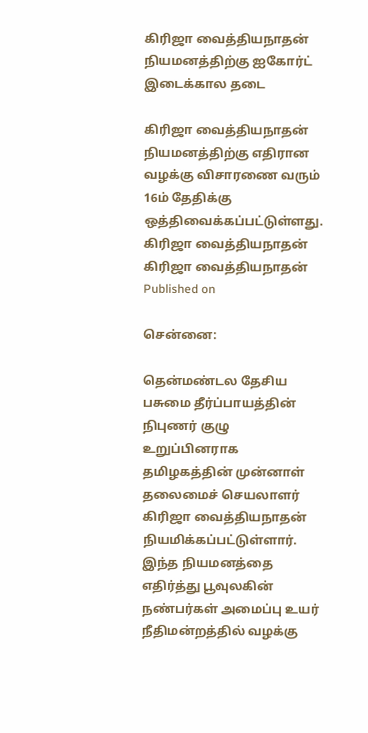கிரிஜா வைத்தியநாதன் நியமனத்திற்கு ஐகோர்ட் இடைக்கால தடை

கிரிஜா வைத்தியநாதன் நியமனத்திற்கு எதிரான வழக்கு விசாரணை வரும் 16ம் தேதிக்கு ஒத்திவைக்கப்பட்டுள்ளது.
கிரிஜா வைத்தியநாதன்
கிரிஜா வைத்தியநாதன்
Published on

சென்னை:

தென்மண்டல தேசிய பசுமை தீர்ப்பாயத்தின் நிபுணர் குழு உறுப்பினராக தமிழகத்தின் முன்னாள் தலைமைச் செயலாளர் கிரிஜா வைத்தியநாதன் நியமிக்கப்பட்டுள்ளார். இந்த நியமனத்தை எதிர்த்து பூவுலகின் நண்பர்கள் அமைப்பு உயர் நீதிமன்றத்தில் வழக்கு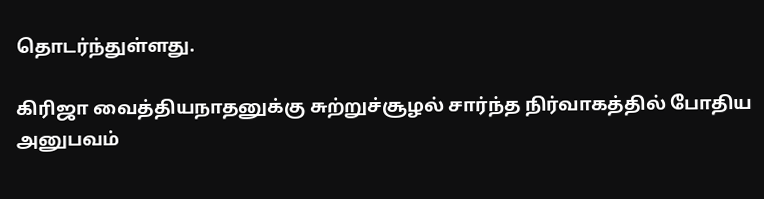தொடர்ந்துள்ளது.

கிரிஜா வைத்தியநாதனுக்கு சுற்றுச்சூழல் சார்ந்த நிர்வாகத்தில் போதிய அனுபவம்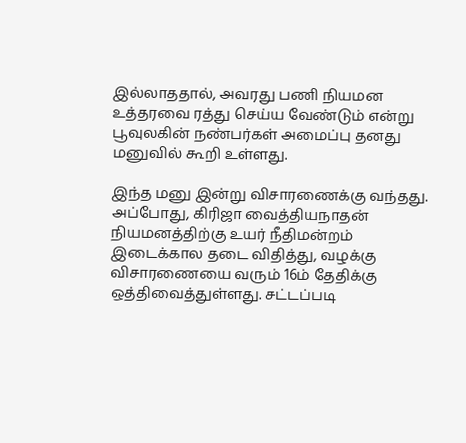இல்லாததால், அவரது பணி நியமன உத்தரவை ரத்து செய்ய வேண்டும் என்று பூவுலகின் நண்பர்கள் அமைப்பு தனது மனுவில் கூறி உள்ளது.

இந்த மனு இன்று விசாரணைக்கு வந்தது. அப்போது, கிரிஜா வைத்தியநாதன் நியமனத்திற்கு உயர் நீதிமன்றம் இடைக்கால தடை விதித்து, வழக்கு விசாரணையை வரும் 16ம் தேதிக்கு ஒத்திவைத்துள்ளது. சட்டப்படி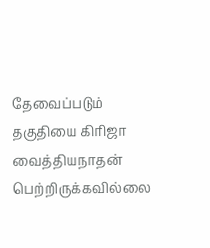தேவைப்படும் தகுதியை கிரிஜா வைத்தியநாதன் பெற்றிருக்கவில்லை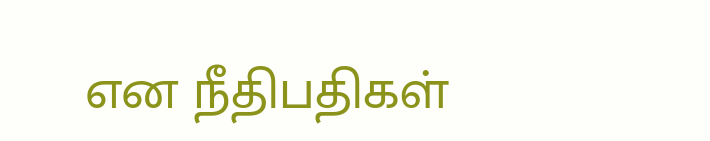என நீதிபதிகள்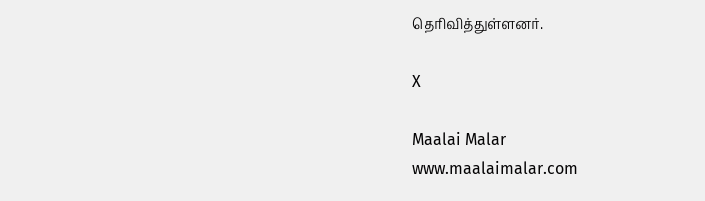தெரிவித்துள்ளனர்.

X

Maalai Malar
www.maalaimalar.com